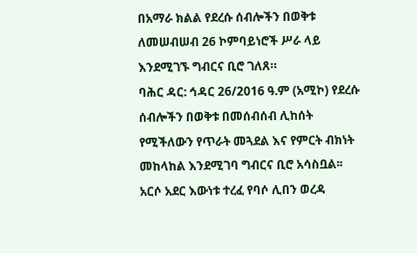በአማራ ክልል የደረሱ ሰብሎችን በወቅቱ ለመሠብሠብ 26 ኮምባይነሮች ሥራ ላይ እንደሚገኙ ግብርና ቢሮ ገለጸ።
ባሕር ዳር: ኅዳር 26/2016 ዓ.ም (አሚኮ) የደረሱ ሰብሎችን በወቅቱ በመሰብሰብ ሊከሰት የሚችለውን የጥራት መጓደል እና የምርት ብክነት መከላከል እንደሚገባ ግብርና ቢሮ አሳስቧል፡፡
አርሶ አደር እውነቱ ተረፈ የባሶ ሊበን ወረዳ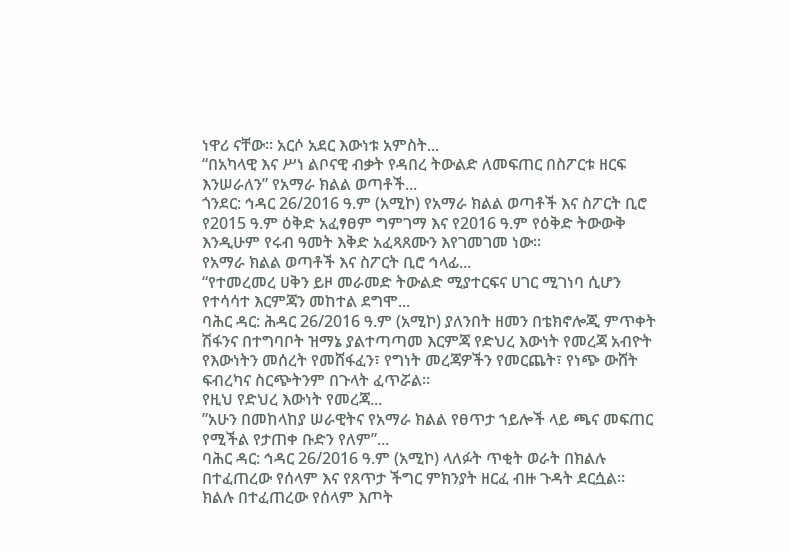ነዋሪ ናቸው፡፡ አርሶ አደር እውነቱ አምስት...
“በአካላዊ እና ሥነ ልቦናዊ ብቃት የዳበረ ትውልድ ለመፍጠር በስፖርቱ ዘርፍ እንሠራለን” የአማራ ክልል ወጣቶች...
ጎንደር: ኅዳር 26/2016 ዓ.ም (አሚኮ) የአማራ ክልል ወጣቶች እና ስፖርት ቢሮ የ2015 ዓ.ም ዕቅድ አፈፃፀም ግምገማ እና የ2016 ዓ.ም የዕቅድ ትውውቅ እንዲሁም የሩብ ዓመት እቅድ አፈጻጸሙን እየገመገመ ነው።
የአማራ ክልል ወጣቶች እና ስፖርት ቢሮ ኅላፊ...
“የተመረመረ ሀቅን ይዞ መራመድ ትውልድ ሚያተርፍና ሀገር ሚገነባ ሲሆን የተሳሳተ እርምጃን መከተል ደግሞ...
ባሕር ዳር: ሕዳር 26/2016 ዓ.ም (አሚኮ) ያለንበት ዘመን በቴክኖሎጂ ምጥቀት ሽፋንና በተግባቦት ዝማኔ ያልተጣጣመ እርምጃ የድህረ እውነት የመረጃ አብዮት የእውነትን መሰረት የመሸፋፈን፣ የግነት መረጃዎችን የመርጨት፣ የነጭ ውሸት ፍብረካና ስርጭትንም በጉላት ፈጥሯል።
የዚህ የድህረ እውነት የመረጃ...
”አሁን በመከላከያ ሠራዊትና የአማራ ክልል የፀጥታ ኀይሎች ላይ ጫና መፍጠር የሚችል የታጠቀ ቡድን የለም”...
ባሕር ዳር: ኅዳር 26/2016 ዓ.ም (አሚኮ) ላለፉት ጥቂት ወራት በክልሉ በተፈጠረው የሰላም እና የጸጥታ ችግር ምክንያት ዘርፈ ብዙ ጉዳት ደርሷል።
ክልሉ በተፈጠረው የሰላም እጦት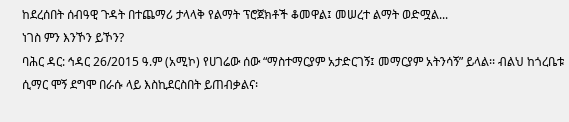ከደረሰበት ሰብዓዊ ጉዳት በተጨማሪ ታላላቅ የልማት ፕሮጀክቶች ቆመዋል፤ መሠረተ ልማት ወድሟል...
ነገስ ምን እንኾን ይኾን?
ባሕር ዳር: ኅዳር 26/2015 ዓ.ም (አሚኮ) የሀገሬው ሰው “ማስተማርያም አታድርገኝ፤ መማርያም አትንሳኝ” ይላል፡፡ ብልህ ከጎረቤቱ ሲማር ሞኝ ደግሞ በራሱ ላይ እስኪደርስበት ይጠብቃልና፡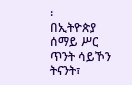፡
በኢትዮጵያ ሰማይ ሥር ጥንት ሳይኾን ትናንት፣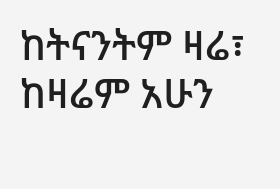ከትናንትም ዛሬ፣ ከዛሬም አሁን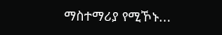ማስተማሪያ የሚኾኑ...